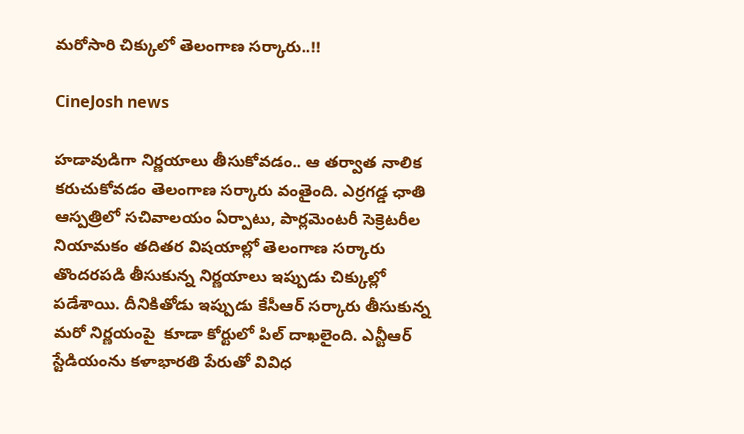మరోసారి చిక్కులో తెలంగాణ సర్కారు..!!

CineJosh news

హడావుడిగా నిర్ణయాలు తీసుకోవడం.. ఆ తర్వాత నాలిక కరుచుకోవడం తెలంగాణ సర్కారు వంతైంది. ఎర్రగడ్డ ఛాతి ఆస్పత్రిలో సచివాలయం ఏర్పాటు, పార్లమెంటరీ సెక్రెటరీల నియామకం తదితర విషయాల్లో తెలంగాణ సర్కారు తొందరపడి తీసుకున్న నిర్ణయాలు ఇప్పుడు చిక్కుల్లో పడేశాయి. దీనికితోడు ఇప్పుడు కేసీఆర్‌ సర్కారు తీసుకున్న మరో నిర్ణయంపై  కూడా కోర్టులో పిల్‌ దాఖలైంది. ఎన్టీఆర్‌ స్టేడియంను కళాభారతి పేరుతో వివిధ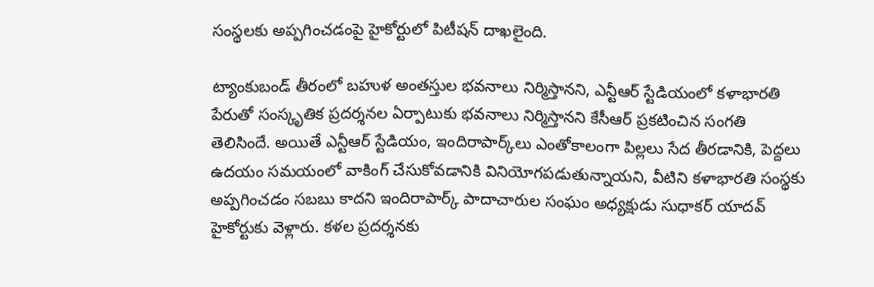సంస్థలకు అప్పగించడంపై హైకోర్టులో పిటీషన్‌ దాఖలైంది.

ట్యాంకుబండ్‌ తీరంలో బహుళ అంతస్తుల భవనాలు నిర్మిస్తానని, ఎన్టీఆర్‌ స్టేడియంలో కళాభారతి పేరుతో సంస్కృతిక ప్రదర్శనల ఏర్పాటుకు భవనాలు నిర్మిస్తానని కేసీఆర్‌ ప్రకటించిన సంగతి తెలిసిందే. అయితే ఎన్టీఆర్‌ స్టేడియం, ఇందిరాపార్క్‌లు ఎంతోకాలంగా పిల్లలు సేద తీరడానికి, పెద్దలు ఉదయం సమయంలో వాకింగ్‌ చేసుకోవడానికి వినియోగపడుతున్నాయని, వీటిని కళాభారతి సంస్థకు అప్పగించడం సబబు కాదని ఇందిరాపార్క్‌ పాదాచారుల సంఘం అధ్యక్షుడు సుధాకర్‌ యాదవ్‌ హైకోర్టుకు వెళ్లారు. కళల ప్రదర్శనకు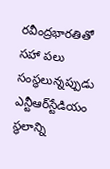రవీంద్రభారతితో సహా పలు సంస్థలున్నప్పుడు ఎన్టీఆర్‌స్టేడియం స్థలాన్ని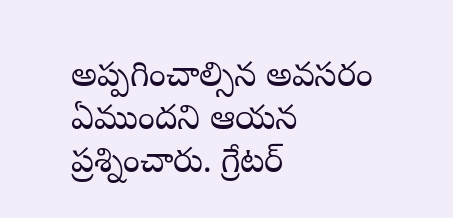అప్పగించాల్సిన అవసరం ఏముందని ఆయన ప్రశ్నించారు. గ్రేటర్‌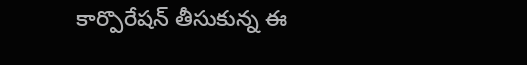కార్పొరేషన్‌ తీసుకున్న ఈ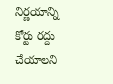నిర్ణయాన్ని కోర్టు రద్దు చేయాలని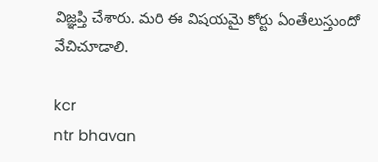విజ్ఞప్తి చేశారు. మరి ఈ విషయమై కోర్టు ఏంతేలుస్తుందో వేచిచూడాలి.

kcr
ntr bhavan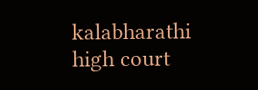kalabharathi
high court